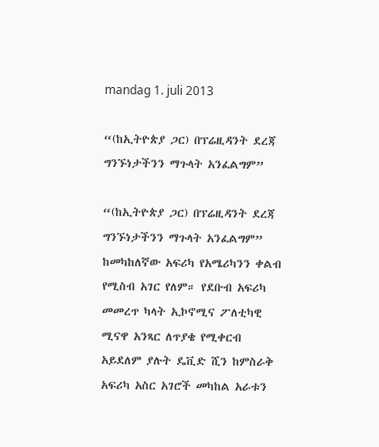mandag 1. juli 2013

“(ከኢትዮጵያ ጋር) በፕሬዚዳንት ደረጃ ግንኙነታችንን ማጉላት አንፈልግም”

“(ከኢትዮጵያ ጋር) በፕሬዚዳንት ደረጃ ግንኙነታችንን ማጉላት አንፈልግም”
ከመካከለኛው አፍሪካ የአሜሪካንን ቀልብ የሚስብ አገር የለም። የደቡብ አፍሪካ መመረጥ ካላት ኢኮኖሚና ፖለቲካዊ ሚናዋ አንጻር ለጥያቄ የሚቀርብ አይደለም ያሉት ዴቪድ ሺን ከምስራቅ አፍሪካ አስር አገሮች መካከል አራቱን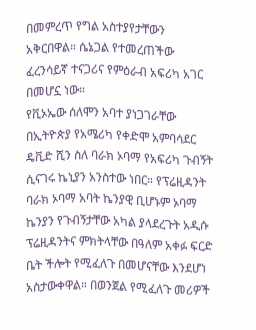በመምረጥ የግል አስተያየታቸውን አቅርበዋል። ሴኔጋል የተመረጠችው ፈረንሳይኛ ተናጋሪና የምዕራብ አፍሪካ አገር በመሆኗ ነው።
የቪኦኤው ሰለሞን አባተ ያነጋገራቸው በኢትዮጵያ የአሜሪካ የቀድሞ አምባሳደር ዴቪድ ሺን ስለ ባራክ ኦባማ የአፍሪካ ጉብኝት ሲናገሩ ኬኒያን አንስተው ነበር። የፕሬዚዳንት ባራክ ኦባማ አባት ኬንያዊ ቢሆኑም ኦባማ ኬንያን የጉብኝታቸው አካል ያላደረጉት አዲሱ ፕሬዚዳንትና ምክትላቸው በዓለም አቀፉ ፍርድ ቤት ችሎት የሚፈለጉ በመሆናቸው እንደሆነ አስታውቀዋል። በወንጀል የሚፈለጉ መሪዎች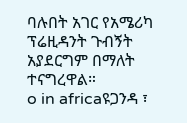ባሉበት አገር የአሜሪካ ፕሬዚዳንት ጉብኝት አያደርግም በማለት ተናግረዋል።
o in africaዩጋንዳ ፣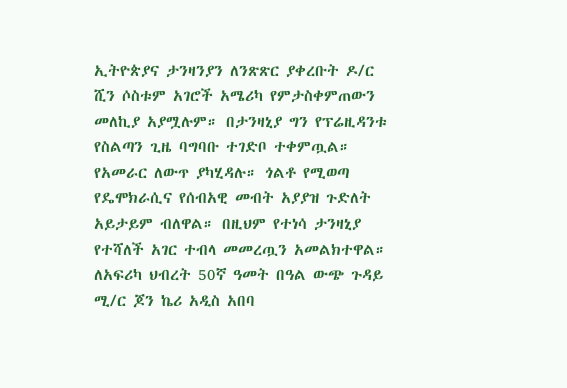ኢትዮጵያና ታንዛንያን ለንጽጽር ያቀረቡት ዶ/ር ሺን ሶስቱም አገሮች አሜሪካ የምታስቀምጠውን መለኪያ አያሟሉም። በታንዛኒያ ግን የፕሬዚዳንቱ የስልጣን ጊዜ ባግባቡ ተገድቦ ተቀምጧል። የአመራር ለውጥ ያካሂዳሉ። ጎልቶ የሚወጣ የዴሞክራሲና የሰብአዊ መብት አያያዝ ጉድለት አይታይም ብለዋል። በዚህም የተነሳ ታንዛኒያ የተሻለች አገር ተብላ መመረጧን አመልክተዋል።
ለአፍሪካ ህብረት 50ኛ ዓመት በዓል ውጭ ጉዳይ ሚ/ር ጆን ኬሪ አዲስ አበባ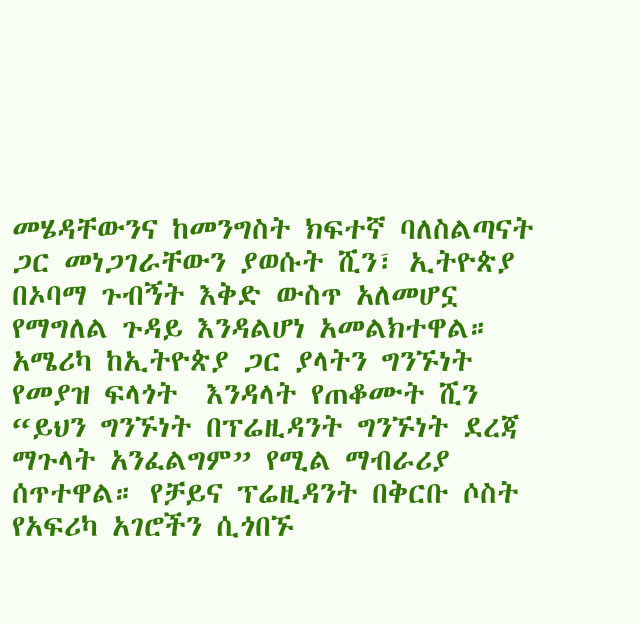መሄዳቸውንና ከመንግስት ክፍተኛ ባለስልጣናት ጋር መነጋገራቸውን ያወሱት ሺን፣ ኢትዮጵያ በኦባማ ጉብኝት እቅድ ውስጥ አለመሆኗ የማግለል ጉዳይ እንዳልሆነ አመልክተዋል። አሜሪካ ከኢትዮጵያ ጋር ያላትን ግንኙነት የመያዝ ፍላጎት  እንዳላት የጠቆሙት ሺን “ይህን ግንኙነት በፕሬዚዳንት ግንኙነት ደረጃ ማጉላት አንፈልግም” የሚል ማብራሪያ ሰጥተዋል። የቻይና ፕሬዚዳንት በቅርቡ ሶስት የአፍሪካ አገሮችን ሲጎበኙ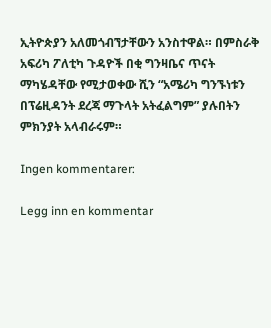ኢትዮጵያን አለመጎብኘታቸውን አንስተዋል። በምስራቅ አፍሪካ ፖለቲካ ጉዳዮች በቂ ግንዛቤና ጥናት ማካሄዳቸው የሚታወቀው ሺን “አሜሪካ ግንኙነቱን በፕሬዚዳንት ደረጃ ማጉላት አትፈልግም” ያሉበትን ምክንያት አላብራሩም።

Ingen kommentarer:

Legg inn en kommentar